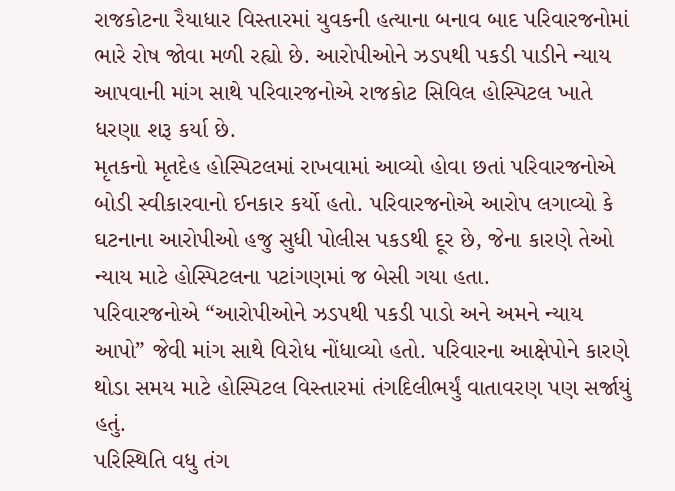રાજકોટના રૈયાધાર વિસ્તારમાં યુવકની હત્યાના બનાવ બાદ પરિવારજનોમાં ભારે રોષ જોવા મળી રહ્યો છે. આરોપીઓને ઝડપથી પકડી પાડીને ન્યાય આપવાની માંગ સાથે પરિવારજનોએ રાજકોટ સિવિલ હોસ્પિટલ ખાતે ધરણા શરૂ કર્યા છે.
મૃતકનો મૃતદેહ હોસ્પિટલમાં રાખવામાં આવ્યો હોવા છતાં પરિવારજનોએ બોડી સ્વીકારવાનો ઈનકાર કર્યો હતો. પરિવારજનોએ આરોપ લગાવ્યો કે ઘટનાના આરોપીઓ હજુ સુધી પોલીસ પકડથી દૂર છે, જેના કારણે તેઓ ન્યાય માટે હોસ્પિટલના પટાંગણમાં જ બેસી ગયા હતા.
પરિવારજનોએ “આરોપીઓને ઝડપથી પકડી પાડો અને અમને ન્યાય આપો” જેવી માંગ સાથે વિરોધ નોંધાવ્યો હતો. પરિવારના આક્ષેપોને કારણે થોડા સમય માટે હોસ્પિટલ વિસ્તારમાં તંગદિલીભર્યું વાતાવરણ પણ સર્જાયું હતું.
પરિસ્થિતિ વધુ તંગ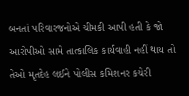બનતાં પરિવારજનોએ ચીમકી આપી હતી કે જો આરોપીઓ સામે તાત્કાલિક કાર્યવાહી નહીં થાય તો તેઓ મૃતદેહ લઈને પોલીસ કમિશનર કચેરી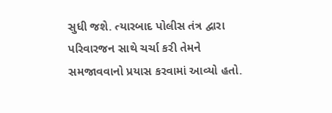સુધી જશે. ત્યારબાદ પોલીસ તંત્ર દ્વારા પરિવારજન સાથે ચર્ચા કરી તેમને સમજાવવાનો પ્રયાસ કરવામાં આવ્યો હતો.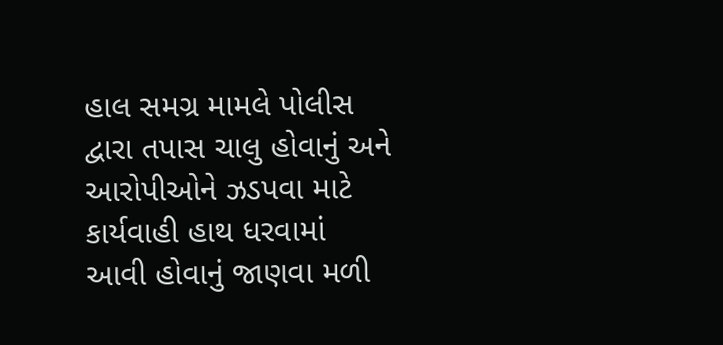હાલ સમગ્ર મામલે પોલીસ દ્વારા તપાસ ચાલુ હોવાનું અને આરોપીઓને ઝડપવા માટે કાર્યવાહી હાથ ધરવામાં આવી હોવાનું જાણવા મળી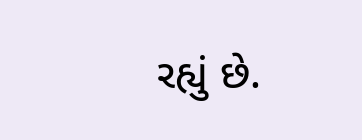રહ્યું છે.